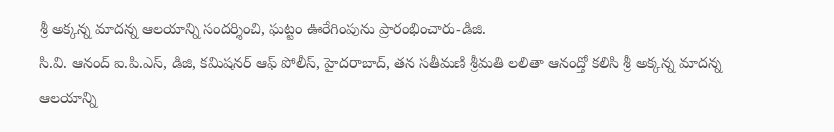శ్రీ అక్కన్న మాదన్న ఆలయాన్ని సందర్శించి, ఘట్టం ఊరేగింపును ప్రారంభించారు-డిజి.
సి.వి. ఆనంద్ ఐ.పి.ఎస్, డిజి, కమిషనర్ ఆఫ్ పోలీస్, హైదరాబాద్, తన సతీమణి శ్రీమతి లలితా ఆనంద్తో కలిసి శ్రీ అక్కన్న మాదన్న ఆలయాన్ని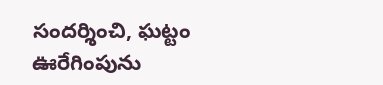సందర్శించి, ఘట్టం ఊరేగింపును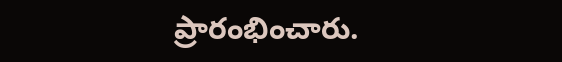ప్రారంభించారు.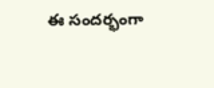ఈ సందర్భంగా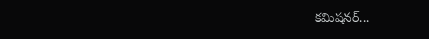కమిషనర్...